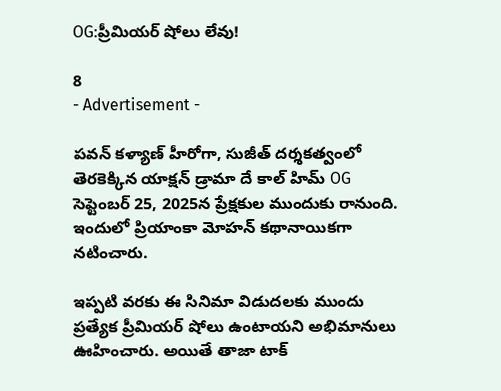OG:ప్రీమియర్ షోలు లేవు!

8
- Advertisement -

పవన్‌ కళ్యాణ్‌ హీరోగా, సుజీత్‌ దర్శకత్వంలో తెరకెక్కిన యాక్షన్‌ డ్రామా దే కాల్‌ హిమ్‌ OG సెప్టెంబర్‌ 25, 2025న ప్రేక్షకుల ముందుకు రానుంది. ఇందులో ప్రియాంకా మోహన్‌ కథానాయికగా నటించారు.

ఇప్పటి వరకు ఈ సినిమా విడుదలకు ముందు ప్రత్యేక ప్రీమియర్‌ షోలు ఉంటాయని అభిమానులు ఊహించారు. అయితే తాజా టాక్‌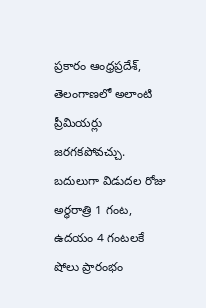ప్రకారం ఆంధ్రప్రదేశ్‌, తెలంగాణలో అలాంటి ప్రీమియర్లు జరగకపోవచ్చు. బదులుగా విడుదల రోజు అర్ధరాత్రి 1 గంట, ఉదయం 4 గంటలకే షోలు ప్రారంభం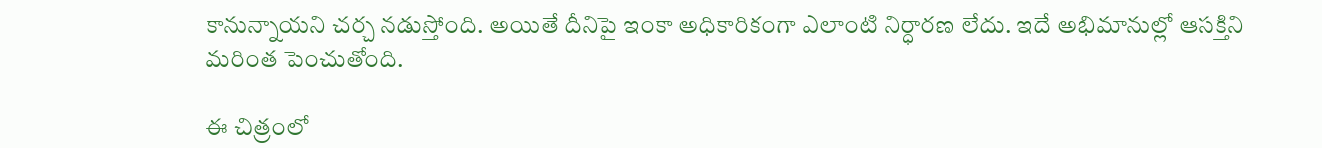కానున్నాయని చర్చ నడుస్తోంది. అయితే దీనిపై ఇంకా అధికారికంగా ఎలాంటి నిర్ధారణ లేదు. ఇదే అభిమానుల్లో ఆసక్తిని మరింత పెంచుతోంది.

ఈ చిత్రంలో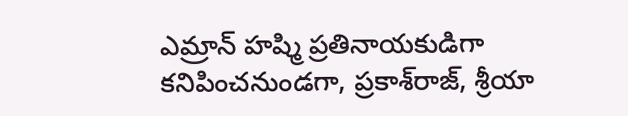ఎమ్రాన్‌ హష్మి ప్రతినాయకుడిగా కనిపించనుండగా, ప్రకాశ్‌రాజ్‌, శ్రీయా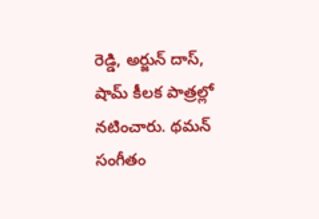రెడ్డి, అర్జున్‌ దాస్‌, షామ్‌ కీలక పాత్రల్లో నటించారు. థమన్‌ సంగీతం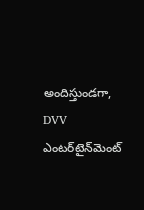అందిస్తుండగా, DVV ఎంటర్‌టైన్‌మెంట్‌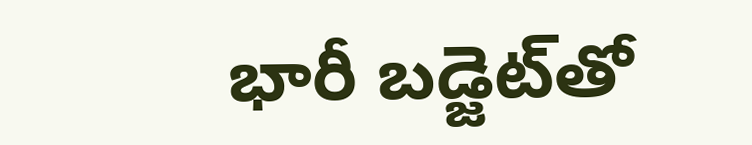భారీ బడ్జెట్‌తో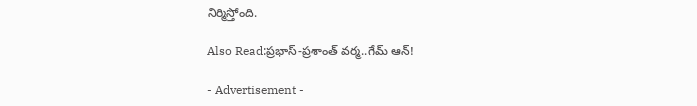నిర్మిస్తోంది.

Also Read:ప్ర‌భాస్-ప్ర‌శాంత్ వ‌ర్మ‌..గేమ్ ఆన్!

- Advertisement -